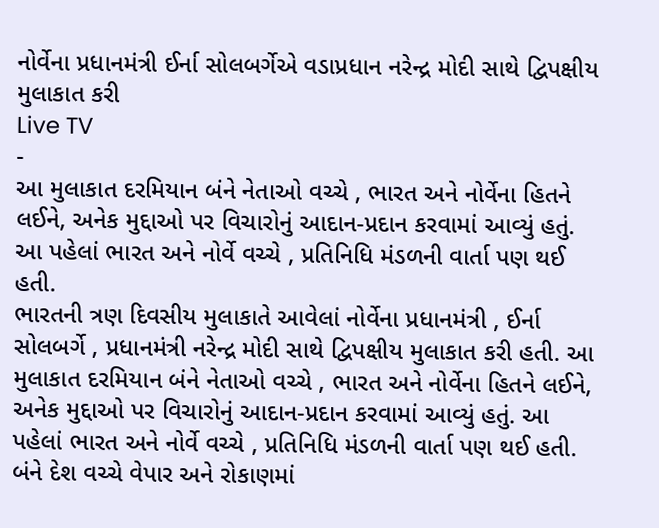નોર્વેના પ્રધાનમંત્રી ઈર્ના સોલબર્ગેએ વડાપ્રધાન નરેન્દ્ર મોદી સાથે દ્વિપક્ષીય મુલાકાત કરી
Live TV
-
આ મુલાકાત દરમિયાન બંને નેતાઓ વચ્ચે , ભારત અને નોર્વેના હિતને લઈને, અનેક મુદ્દાઓ પર વિચારોનું આદાન-પ્રદાન કરવામાં આવ્યું હતું. આ પહેલાં ભારત અને નોર્વે વચ્ચે , પ્રતિનિધિ મંડળની વાર્તા પણ થઈ હતી.
ભારતની ત્રણ દિવસીય મુલાકાતે આવેલાં નોર્વેના પ્રધાનમંત્રી , ઈર્ના સોલબર્ગે , પ્રધાનમંત્રી નરેન્દ્ર મોદી સાથે દ્વિપક્ષીય મુલાકાત કરી હતી. આ મુલાકાત દરમિયાન બંને નેતાઓ વચ્ચે , ભારત અને નોર્વેના હિતને લઈને, અનેક મુદ્દાઓ પર વિચારોનું આદાન-પ્રદાન કરવામાં આવ્યું હતું. આ પહેલાં ભારત અને નોર્વે વચ્ચે , પ્રતિનિધિ મંડળની વાર્તા પણ થઈ હતી. બંને દેશ વચ્ચે વેપાર અને રોકાણમાં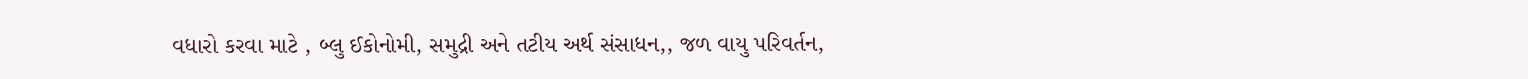વધારો કરવા માટે , બ્લુ ઈકોનોમી, સમુદ્રી અને તટીય અર્થ સંસાધન,, જળ વાયુ પરિવર્તન,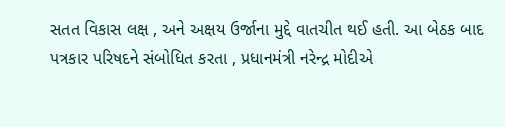સતત વિકાસ લક્ષ , અને અક્ષય ઉર્જાના મુદ્દે વાતચીત થઈ હતી. આ બેઠક બાદ પત્રકાર પરિષદને સંબોધિત કરતા , પ્રધાનમંત્રી નરેન્દ્ર મોદીએ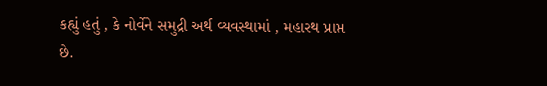કહ્યું હતું , કે નોર્વેને સમુદ્રી અર્થ વ્યવસ્થામાં , મહારથ પ્રાપ્ત છે.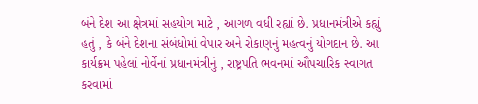બંને દેશ આ ક્ષેત્રમાં સહયોગ માટે , આગળ વધી રહ્યાં છે. પ્રધાનમંત્રીએ કહ્યું હતું , કે બંને દેશના સંબંધોમાં વેપાર અને રોકાણનું મહત્વનું યોગદાન છે. આ કાર્યક્રમ પહેલાં નોર્વેનાં પ્રધાનમંત્રીનું , રાષ્ટ્રપતિ ભવનમાં ઔપચારિક સ્વાગત કરવામાં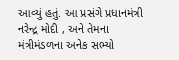આવ્યું હતું. આ પ્રસંગે પ્રધાનમંત્રી નરેન્દ્ર મોદી , અને તેમના મંત્રીમંડળના અનેક સભ્યો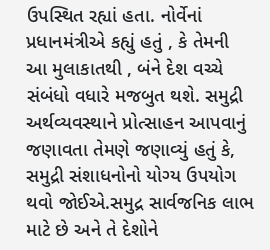ઉપસ્થિત રહ્યાં હતા. નોર્વેનાં પ્રધાનમંત્રીએ કહ્યું હતું , કે તેમની આ મુલાકાતથી , બંને દેશ વચ્ચે સંબંધો વધારે મજબુત થશે. સમુદ્રી અર્થવ્યવસ્થાને પ્રોત્સાહન આપવાનું જણાવતા તેમણે જણાવ્યું હતું કે, સમુદ્રી સંશાધનોનો યોગ્ય ઉપયોગ થવો જોઈએ.સમુદ્ર સાર્વજનિક લાભ માટે છે અને તે દેશોને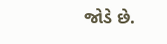જોડે છે.